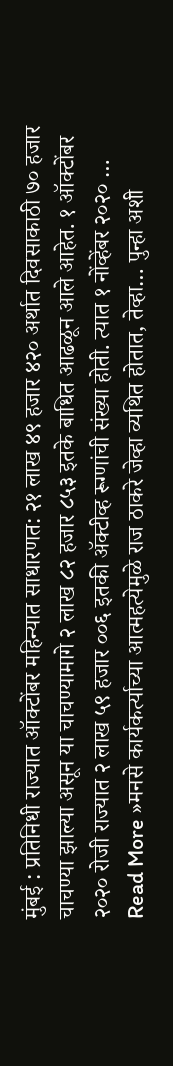मुंबई : प्रतिनिधी राज्यात ऑक्टोंबर महिन्यात साधारणत: २१ लाख ४९ हजार ४२० अर्थात दिवसाकाठी ७० हजार चाचण्या झाल्या असून या चाचण्यामागे २ लाख ८२ हजार ८५३ इतके बाधित आढळून आले आहेत. १ ऑक्टोंबर २०२० रोजी राज्यात २ लाख ५९ हजार ००६ इतकी ॲक्टीव्ह रूग्णांची संख्या होती. त्यात १ नोंव्हेंबर २०२० …
Read More »मनसे कार्यकर्त्याच्या आत्महत्येमुळे राज ठाकरे जेव्हा व्यथित होतात, तेव्हा… पुन्हा अशी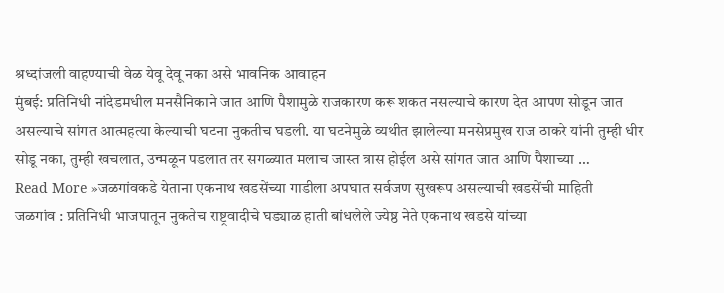श्रध्दांजली वाहण्याची वेळ येवू देवू नका असे भावनिक आवाहन
मुंबई: प्रतिनिधी नांदेडमधील मनसैनिकाने जात आणि पैशामुळे राजकारण करू शकत नसल्याचे कारण देत आपण सोडून जात असल्याचे सांगत आत्महत्या केल्याची घटना नुकतीच घडली. या घटनेमुळे व्यथीत झालेल्या मनसेप्रमुख राज ठाकरे यांनी तुम्ही धीर सोडू नका, तुम्ही खचलात, उन्मळून पडलात तर सगळ्यात मलाच जास्त त्रास होईल असे सांगत जात आणि पैशाच्या …
Read More »जळगांवकडे येताना एकनाथ खडसेंच्या गाडीला अपघात सर्वजण सुखरूप असल्याची खडसेंची माहिती
जळगांव : प्रतिनिधी भाजपातून नुकतेच राष्ट्रवादीचे घड्याळ हाती बांधलेले ज्येष्ठ नेते एकनाथ खडसे यांच्या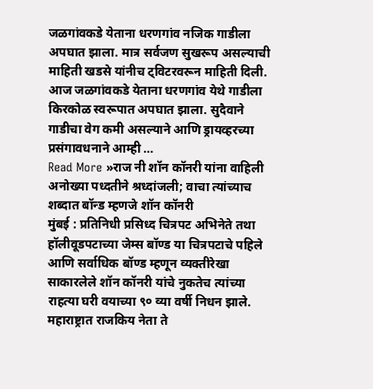जळगांवकडे येताना धरणगांव नजिक गाडीला अपघात झाला. मात्र सर्वजण सुखरूप असल्याची माहिती खडसे यांनीच ट्विटरवरून माहिती दिली. आज जळगांवकडे येताना धरणगांव येथे गाडीला किरकोळ स्वरूपात अपघात झाला. सुदैवाने गाडीचा वेग कमी असल्याने आणि ड्रायव्हरच्या प्रसंगावधनाने आम्ही …
Read More »राज नी शॉन कॉनरी यांना वाहिली अनोख्या पध्दतीने श्रध्दांजली; वाचा त्यांच्याच शब्दात बॉन्ड म्हणजे शॉन कॉनरी
मुंबई : प्रतिनिधी प्रसिध्द चित्रपट अभिनेते तथा हॉलीवूडपटाच्या जेम्स बॉण्ड या चित्रपटाचे पहिले आणि सर्वाधिक बॉण्ड म्हणून व्यक्तीरेखा साकारलेले शॉन कॉनरी यांचे नुकतेच त्यांच्या राहत्या घरी वयाच्या ९० व्या वर्षी निधन झाले. महाराष्ट्रात राजकिय नेता ते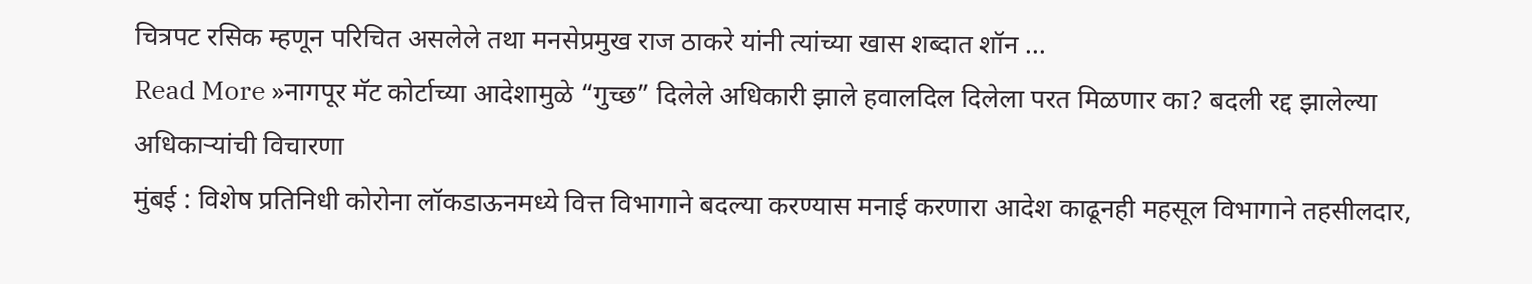चित्रपट रसिक म्हणून परिचित असलेले तथा मनसेप्रमुख राज ठाकरे यांनी त्यांच्या खास शब्दात शॉन …
Read More »नागपूर मॅट कोर्टाच्या आदेशामुळे “गुच्छ” दिलेले अधिकारी झाले हवालदिल दिलेला परत मिळणार का? बदली रद्द झालेल्या अधिकाऱ्यांची विचारणा
मुंबई : विशेष प्रतिनिधी कोरोना लॉकडाऊनमध्ये वित्त विभागाने बदल्या करण्यास मनाई करणारा आदेश काढूनही महसूल विभागाने तहसीलदार,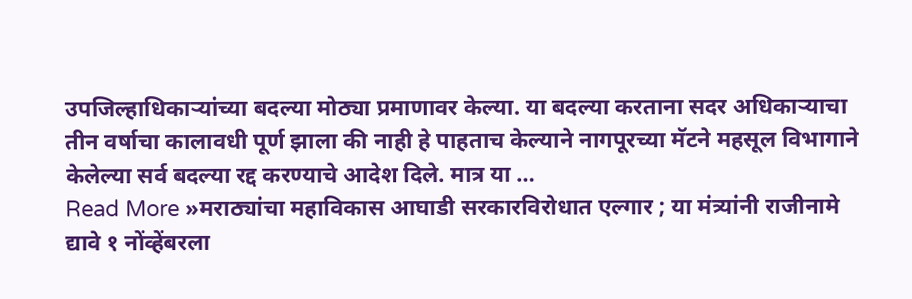उपजिल्हाधिकाऱ्यांच्या बदल्या मोठ्या प्रमाणावर केल्या. या बदल्या करताना सदर अधिकाऱ्याचा तीन वर्षाचा कालावधी पूर्ण झाला की नाही हे पाहताच केल्याने नागपूरच्या मॅटने महसूल विभागाने केलेल्या सर्व बदल्या रद्द करण्याचे आदेश दिले. मात्र या …
Read More »मराठ्यांचा महाविकास आघाडी सरकारविरोधात एल्गार ; या मंत्र्यांनी राजीनामे द्यावे १ नोंव्हेंबरला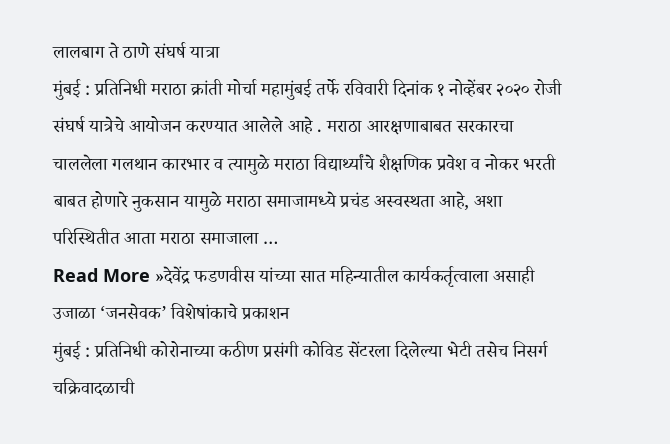लालबाग ते ठाणे संघर्ष यात्रा
मुंबई : प्रतिनिधी मराठा क्रांती मोर्चा महामुंबई तर्फे रविवारी दिनांक १ नोव्हेंबर २०२० रोजी संघर्ष यात्रेचे आयोजन करण्यात आलेले आहे . मराठा आरक्षणाबाबत सरकारचा चाललेला गलथान कारभार व त्यामुळे मराठा विद्यार्थ्यांचे शैक्षणिक प्रवेश व नोकर भरती बाबत होणारे नुकसान यामुळे मराठा समाजामध्ये प्रचंड अस्वस्थता आहे, अशा परिस्थितीत आता मराठा समाजाला …
Read More »देवेंद्र फडणवीस यांच्या सात महिन्यातील कार्यकर्तृत्वाला असाही उजाळा ‘जनसेवक’ विशेषांकाचे प्रकाशन
मुंबई : प्रतिनिधी कोरोनाच्या कठीण प्रसंगी कोविड सेंटरला दिलेल्या भेटी तसेच निसर्ग चक्रिवादळाची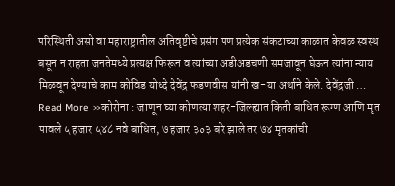परिस्थिती असो वा महाराष्ट्रातील अतिवृष्टीचे प्रसंग पण प्रत्येक संकटाच्या काळात केवळ स्वस्थ बसून न राहता जनतेमध्ये प्रत्यक्ष फिरून व त्यांच्या अडीअडचणी समजावून घेऊन त्यांना न्याय मिळवून देण्याचे काम कोविड योध्दे देवेंद्र फडणवीस यांनी ख-या अर्थाने केले. देवेंद्रजी …
Read More »कोरोना : जाणून घ्या कोणत्या शहर-जिल्ह्यात किती बाधित रूग्ण आणि मृत पावले ५ हजार ५४८ नवे बाधित, ७ हजार ३०३ बरे झाले तर ७४ मृतकांची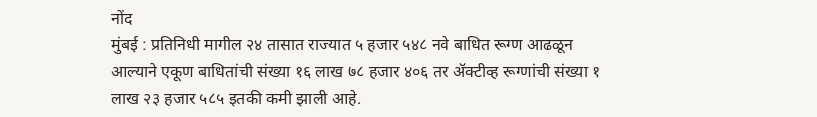नोंद
मुंबई : प्रतिनिधी मागील २४ तासात राज्यात ५ हजार ५४८ नवे बाधित रूग्ण आढळून आल्याने एकूण बाधितांची संख्या १६ लाख ७८ हजार ४०६ तर ॲक्टीव्ह रूग्णांची संख्या १ लाख २३ हजार ५८५ इतकी कमी झाली आहे.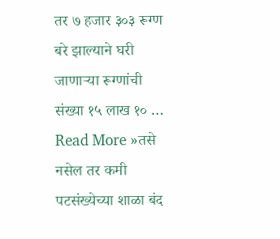तर ७ हजार ३०३ रूग्ण बरे झाल्याने घरी जाणाऱ्या रूग्णांची संख्या १५ लाख १० …
Read More »तसे नसेल तर कमी पटसंख्येच्या शाळा बंद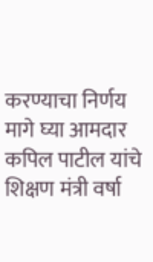करण्याचा निर्णय मागे घ्या आमदार कपिल पाटील यांचे शिक्षण मंत्री वर्षा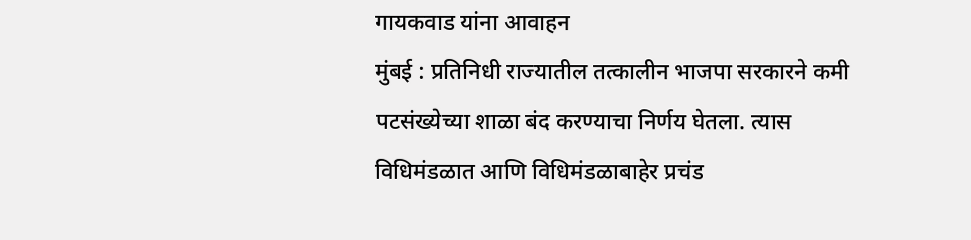गायकवाड यांना आवाहन
मुंबई : प्रतिनिधी राज्यातील तत्कालीन भाजपा सरकारने कमी पटसंख्येच्या शाळा बंद करण्याचा निर्णय घेतला. त्यास विधिमंडळात आणि विधिमंडळाबाहेर प्रचंड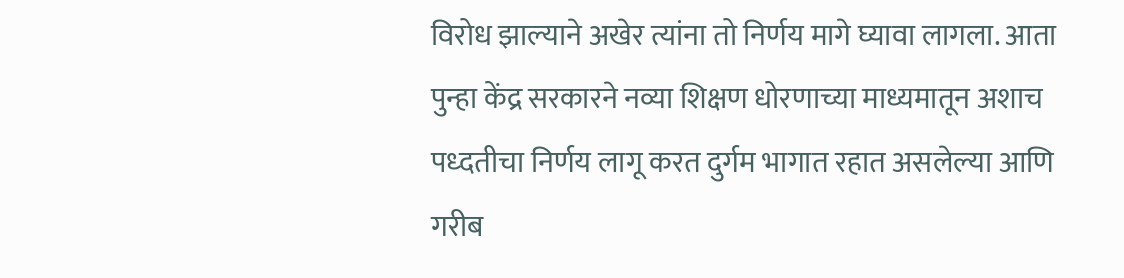विरोध झाल्याने अखेर त्यांना तो निर्णय मागे घ्यावा लागला. आता पुन्हा केंद्र सरकारने नव्या शिक्षण धोरणाच्या माध्यमातून अशाच पध्दतीचा निर्णय लागू करत दुर्गम भागात रहात असलेल्या आणि गरीब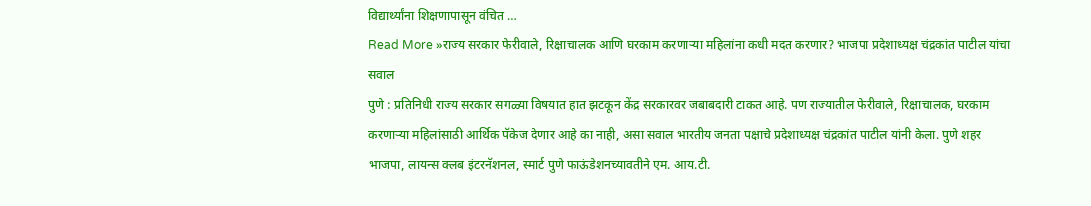विद्यार्थ्यांना शिक्षणापासून वंचित …
Read More »राज्य सरकार फेरीवाले, रिक्षाचालक आणि घरकाम करणाऱ्या महिलांना कधी मदत करणार? भाजपा प्रदेशाध्यक्ष चंद्रकांत पाटील यांचा सवाल
पुणे : प्रतिनिधी राज्य सरकार सगळ्या विषयात हात झटकून केंद्र सरकारवर जबाबदारी टाकत आहे. पण राज्यातील फेरीवाले, रिक्षाचालक, घरकाम करणाऱ्या महिलांसाठी आर्थिक पॅकेज देणार आहे का नाही, असा सवाल भारतीय जनता पक्षाचे प्रदेशाध्यक्ष चंद्रकांत पाटील यांनी केला. पुणे शहर भाजपा, लायन्स क्लब इंटरनॅशनल, स्मार्ट पुणे फाऊंडेशनच्यावतीने एम. आय.टी.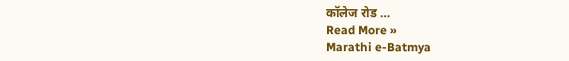कॉलेज रोड …
Read More »
Marathi e-Batmya